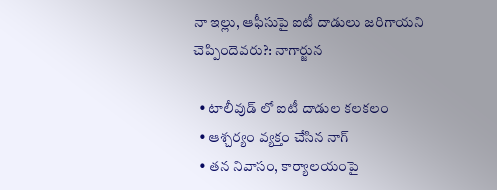నా ఇల్లు, ఆఫీసుపై ఐటీ దాడులు జరిగాయని చెప్పిందెవరు?: నాగార్జున

  • టాలీవుడ్ లో ఐటీ దాడుల కలకలం
  • ఆశ్చర్యం వ్యక్తం చేసిన నాగ్
  • తన నివాసం, కార్యాలయంపై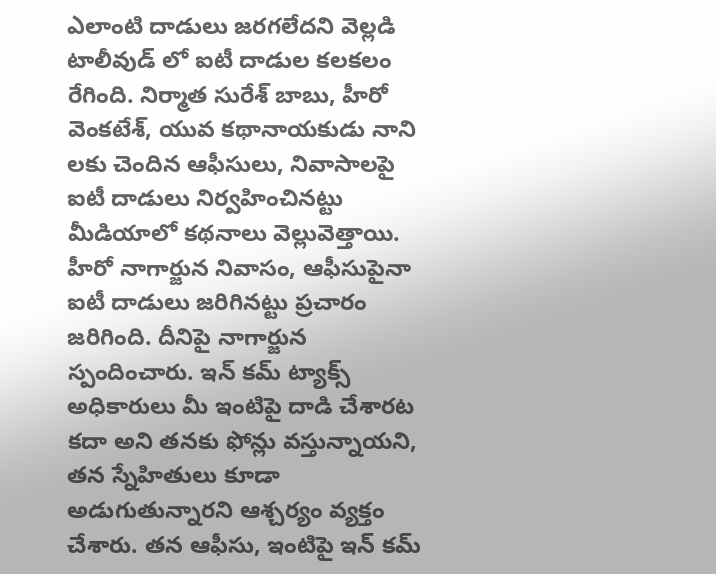ఎలాంటి దాడులు జరగలేదని వెల్లడి
టాలీవుడ్ లో ఐటీ దాడుల కలకలం రేగింది. నిర్మాత సురేశ్ బాబు, హీరో వెంకటేశ్, యువ కథానాయకుడు నాని లకు చెందిన ఆఫీసులు, నివాసాలపై ఐటీ దాడులు నిర్వహించినట్టు మీడియాలో కథనాలు వెల్లువెత్తాయి. హీరో నాగార్జున నివాసం, ఆఫీసుపైనా ఐటీ దాడులు జరిగినట్టు ప్రచారం జరిగింది. దీనిపై నాగార్జున స్పందించారు. ఇన్ కమ్ ట్యాక్స్ అధికారులు మీ ఇంటిపై దాడి చేశారట కదా అని తనకు ఫోన్లు వస్తున్నాయని, తన స్నేహితులు కూడా అడుగుతున్నారని ఆశ్చర్యం వ్యక్తం చేశారు. తన ఆఫీసు, ఇంటిపై ఇన్ కమ్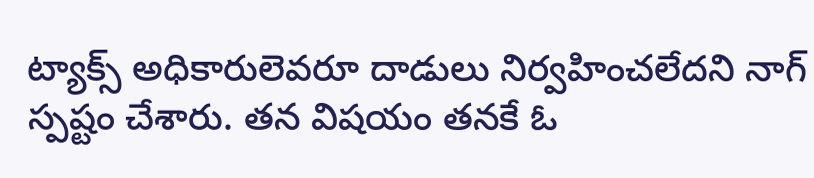ట్యాక్స్ అధికారులెవరూ దాడులు నిర్వహించలేదని నాగ్ స్పష్టం చేశారు. తన విషయం తనకే ఓ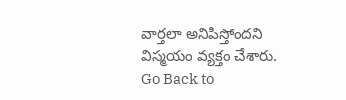వార్తలా అనిపిస్తోందని విస్మయం వ్యక్తం చేశారు.
Go Back to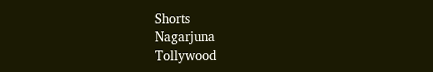Shorts
Nagarjuna
Tollywood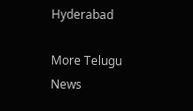Hyderabad

More Telugu News